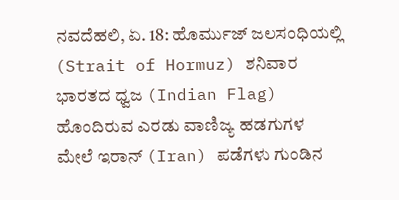ನವದೆಹಲಿ, ಏ. 18: ಹೊರ್ಮುಜ್ ಜಲಸಂಧಿಯಲ್ಲಿ (Strait of Hormuz) ಶನಿವಾರ ಭಾರತದ ಧ್ವಜ (Indian Flag) ಹೊಂದಿರುವ ಎರಡು ವಾಣಿಜ್ಯ ಹಡಗುಗಳ ಮೇಲೆ ಇರಾನ್ (Iran) ಪಡೆಗಳು ಗುಂಡಿನ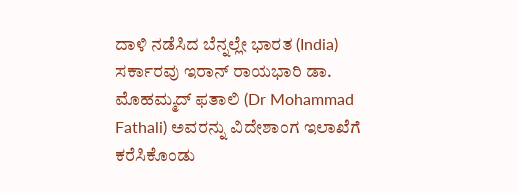ದಾಳಿ ನಡೆಸಿದ ಬೆನ್ನಲ್ಲೇ ಭಾರತ (India) ಸರ್ಕಾರವು ಇರಾನ್ ರಾಯಭಾರಿ ಡಾ. ಮೊಹಮ್ಮದ್ ಫತಾಲಿ (Dr Mohammad Fathali) ಅವರನ್ನು ವಿದೇಶಾಂಗ ಇಲಾಖೆಗೆ ಕರೆಸಿಕೊಂಡು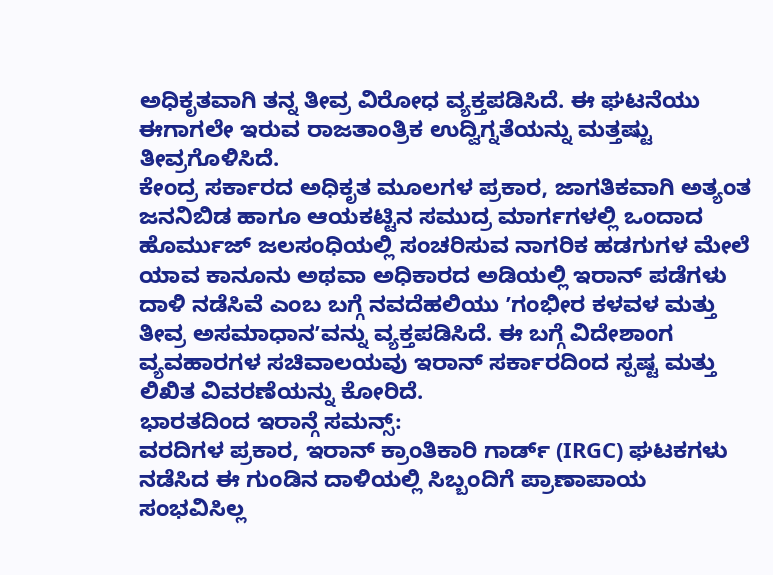ಅಧಿಕೃತವಾಗಿ ತನ್ನ ತೀವ್ರ ವಿರೋಧ ವ್ಯಕ್ತಪಡಿಸಿದೆ. ಈ ಘಟನೆಯು ಈಗಾಗಲೇ ಇರುವ ರಾಜತಾಂತ್ರಿಕ ಉದ್ವಿಗ್ನತೆಯನ್ನು ಮತ್ತಷ್ಟು ತೀವ್ರಗೊಳಿಸಿದೆ.
ಕೇಂದ್ರ ಸರ್ಕಾರದ ಅಧಿಕೃತ ಮೂಲಗಳ ಪ್ರಕಾರ, ಜಾಗತಿಕವಾಗಿ ಅತ್ಯಂತ ಜನನಿಬಿಡ ಹಾಗೂ ಆಯಕಟ್ಟಿನ ಸಮುದ್ರ ಮಾರ್ಗಗಳಲ್ಲಿ ಒಂದಾದ ಹೊರ್ಮುಜ್ ಜಲಸಂಧಿಯಲ್ಲಿ ಸಂಚರಿಸುವ ನಾಗರಿಕ ಹಡಗುಗಳ ಮೇಲೆ ಯಾವ ಕಾನೂನು ಅಥವಾ ಅಧಿಕಾರದ ಅಡಿಯಲ್ಲಿ ಇರಾನ್ ಪಡೆಗಳು ದಾಳಿ ನಡೆಸಿವೆ ಎಂಬ ಬಗ್ಗೆ ನವದೆಹಲಿಯು ʼಗಂಭೀರ ಕಳವಳ ಮತ್ತು ತೀವ್ರ ಅಸಮಾಧಾನʼವನ್ನು ವ್ಯಕ್ತಪಡಿಸಿದೆ. ಈ ಬಗ್ಗೆ ವಿದೇಶಾಂಗ ವ್ಯವಹಾರಗಳ ಸಚಿವಾಲಯವು ಇರಾನ್ ಸರ್ಕಾರದಿಂದ ಸ್ಪಷ್ಟ ಮತ್ತು ಲಿಖಿತ ವಿವರಣೆಯನ್ನು ಕೋರಿದೆ.
ಭಾರತದಿಂದ ಇರಾನ್ಗೆ ಸಮನ್ಸ್:
ವರದಿಗಳ ಪ್ರಕಾರ, ಇರಾನ್ ಕ್ರಾಂತಿಕಾರಿ ಗಾರ್ಡ್ (IRGC) ಘಟಕಗಳು ನಡೆಸಿದ ಈ ಗುಂಡಿನ ದಾಳಿಯಲ್ಲಿ ಸಿಬ್ಬಂದಿಗೆ ಪ್ರಾಣಾಪಾಯ ಸಂಭವಿಸಿಲ್ಲ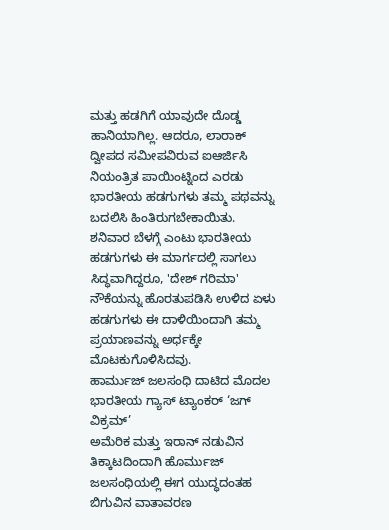ಮತ್ತು ಹಡಗಿಗೆ ಯಾವುದೇ ದೊಡ್ಡ ಹಾನಿಯಾಗಿಲ್ಲ. ಆದರೂ, ಲಾರಾಕ್ ದ್ವೀಪದ ಸಮೀಪವಿರುವ ಐಆರ್ಜಿಸಿ ನಿಯಂತ್ರಿತ ಪಾಯಿಂಟ್ನಿಂದ ಎರಡು ಭಾರತೀಯ ಹಡಗುಗಳು ತಮ್ಮ ಪಥವನ್ನು ಬದಲಿಸಿ ಹಿಂತಿರುಗಬೇಕಾಯಿತು. ಶನಿವಾರ ಬೆಳಗ್ಗೆ ಎಂಟು ಭಾರತೀಯ ಹಡಗುಗಳು ಈ ಮಾರ್ಗದಲ್ಲಿ ಸಾಗಲು ಸಿದ್ಧವಾಗಿದ್ದರೂ, 'ದೇಶ್ ಗರಿಮಾ' ನೌಕೆಯನ್ನು ಹೊರತುಪಡಿಸಿ ಉಳಿದ ಏಳು ಹಡಗುಗಳು ಈ ದಾಳಿಯಿಂದಾಗಿ ತಮ್ಮ ಪ್ರಯಾಣವನ್ನು ಅರ್ಧಕ್ಕೇ ಮೊಟಕುಗೊಳಿಸಿದವು.
ಹಾರ್ಮುಜ್ ಜಲಸಂಧಿ ದಾಟಿದ ಮೊದಲ ಭಾರತೀಯ ಗ್ಯಾಸ್ ಟ್ಯಾಂಕರ್ ‘ಜಗ್ ವಿಕ್ರಮ್’
ಅಮೆರಿಕ ಮತ್ತು ಇರಾನ್ ನಡುವಿನ ತಿಕ್ಕಾಟದಿಂದಾಗಿ ಹೊರ್ಮುಜ್ ಜಲಸಂಧಿಯಲ್ಲಿ ಈಗ ಯುದ್ಧದಂತಹ ಬಿಗುವಿನ ವಾತಾವರಣ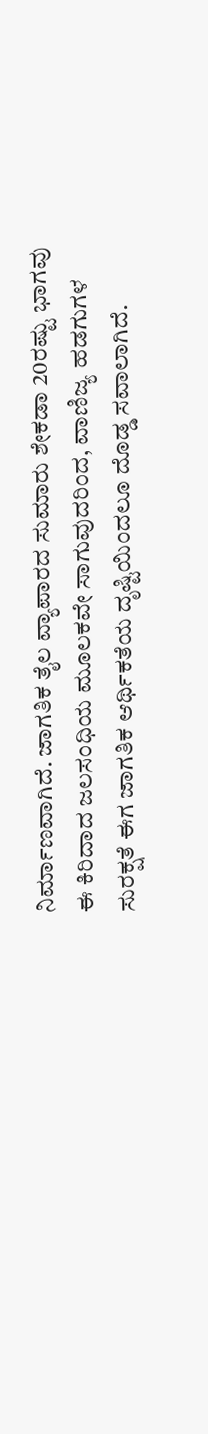ನಿರ್ಮಾಣವಾಗಿದೆ. ಜಾಗತಿಕ ತೈಲ ವ್ಯಾಪಾರದ ಸುಮಾರು ಶೇಕಡಾ 20ರಷ್ಟು ಭಾಗವು ಈ ಕಿರಿದಾದ ಜಲಸಂಧಿಯ ಮೂಲಕವೇ ಸಾಗುವುದರಿಂದ, ವಾಣಿಜ್ಯ ಹಡಗುಗಳ ಸುರಕ್ಷತೆ ಈಗ ಜಾಗತಿಕ ಆರ್ಥಿಕತೆಯ ದೃಷ್ಟಿಯಿಂದಲೂ ದೊಡ್ಡ ಸವಾಲಾಗಿದೆ.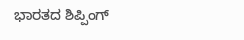ಭಾರತದ ಶಿಪ್ಪಿಂಗ್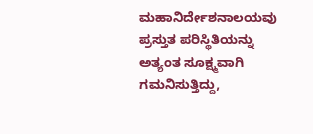ಮಹಾನಿರ್ದೇಶನಾಲಯವು ಪ್ರಸ್ತುತ ಪರಿಸ್ಥಿತಿಯನ್ನು ಅತ್ಯಂತ ಸೂಕ್ಷ್ಮವಾಗಿ ಗಮನಿಸುತ್ತಿದ್ದು,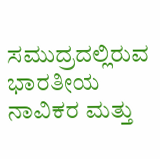ಸಮುದ್ರದಲ್ಲಿರುವ ಭಾರತೀಯ ನಾವಿಕರ ಮತ್ತು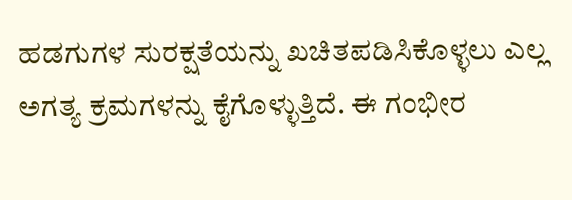ಹಡಗುಗಳ ಸುರಕ್ಷತೆಯನ್ನು ಖಚಿತಪಡಿಸಿಕೊಳ್ಳಲು ಎಲ್ಲ ಅಗತ್ಯ ಕ್ರಮಗಳನ್ನು ಕೈಗೊಳ್ಳುತ್ತಿದೆ. ಈ ಗಂಭೀರ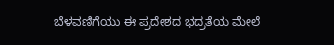ಬೆಳವಣಿಗೆಯು ಈ ಪ್ರದೇಶದ ಭದ್ರತೆಯ ಮೇಲೆ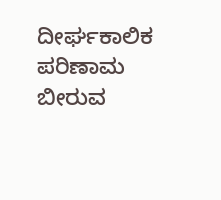ದೀರ್ಘಕಾಲಿಕ ಪರಿಣಾಮ ಬೀರುವ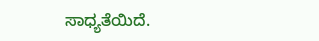ಸಾಧ್ಯತೆಯಿದೆ.